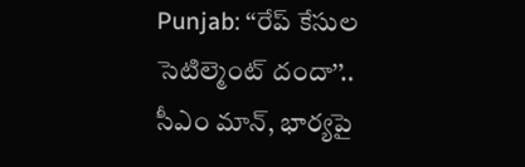Punjab: ‘‘రేప్ కేసుల సెటిల్మెంట్ దందా’’.. సీఎం మాన్, భార్యపై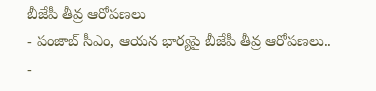బీజేపీ తీవ్ర ఆరోపణలు
- పంజాబ్ సీఎం, ఆయన భార్యపై బీజేపీ తీవ్ర ఆరోపణలు..
-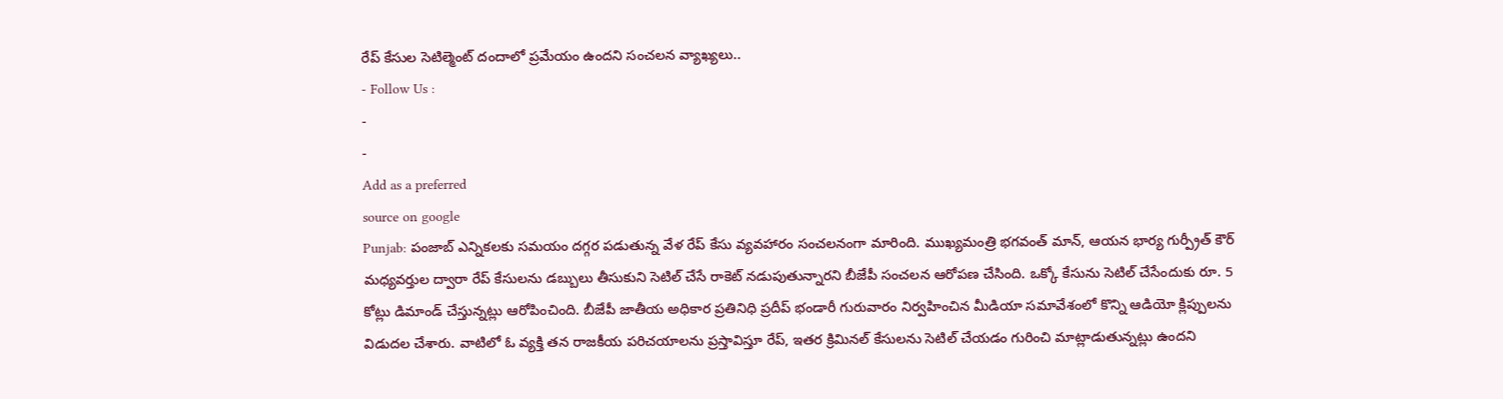రేప్ కేసుల సెటిల్మెంట్ దందాలో ప్రమేయం ఉందని సంచలన వ్యాఖ్యలు..
- Follow Us :
-
-
Add as a preferred
source on google
Punjab: పంజాబ్ ఎన్నికలకు సమయం దగ్గర పడుతున్న వేళ రేప్ కేసు వ్యవహారం సంచలనంగా మారింది. ముఖ్యమంత్రి భగవంత్ మాన్, ఆయన భార్య గుర్ప్రీత్ కౌర్ మధ్యవర్తుల ద్వారా రేప్ కేసులను డబ్బులు తీసుకుని సెటిల్ చేసే రాకెట్ నడుపుతున్నారని బీజేపీ సంచలన ఆరోపణ చేసింది. ఒక్కో కేసును సెటిల్ చేసేందుకు రూ. 5 కోట్లు డిమాండ్ చేస్తున్నట్లు ఆరోపించింది. బీజేపీ జాతీయ అధికార ప్రతినిధి ప్రదీప్ భండారీ గురువారం నిర్వహించిన మీడియా సమావేశంలో కొన్ని ఆడియో క్లిప్పులను విడుదల చేశారు. వాటిలో ఓ వ్యక్తి తన రాజకీయ పరిచయాలను ప్రస్తావిస్తూ రేప్, ఇతర క్రిమినల్ కేసులను సెటిల్ చేయడం గురించి మాట్లాడుతున్నట్లు ఉందని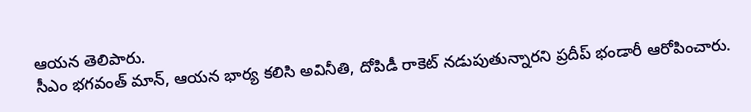ఆయన తెలిపారు.
సీఎం భగవంత్ మాన్, ఆయన భార్య కలిసి అవినీతి, దోపిడీ రాకెట్ నడుపుతున్నారని ప్రదీప్ భండారీ ఆరోపించారు.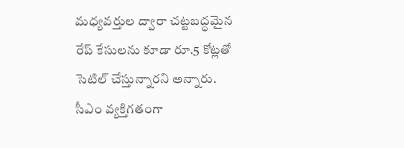మధ్యవర్తుల ద్వారా చట్టబద్ధమైన రేప్ కేసులను కూడా రూ.5 కోట్లతో సెటిల్ చేస్తున్నారని అన్నారు. సీఎం వ్యక్తిగతంగా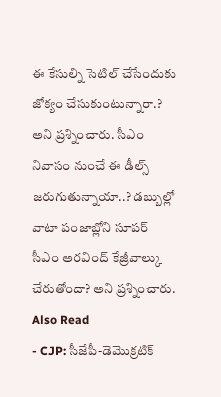ఈ కేసుల్ని సెటిల్ చేసేందుకు జోక్యం చేసుకుంటున్నారా.? అని ప్రశ్నించారు. సీఎం నివాసం నుంచే ఈ డీల్స్ జరుగుతున్నాయా..? డబ్బుల్లో వాటా పంజాబ్లోని సూపర్ సీఎం అరవింద్ కేజ్రీవాల్కు చేరుతోందా? అని ప్రశ్నించారు.
Also Read
- CJP: సీజేపీ-డెమొక్రటిక్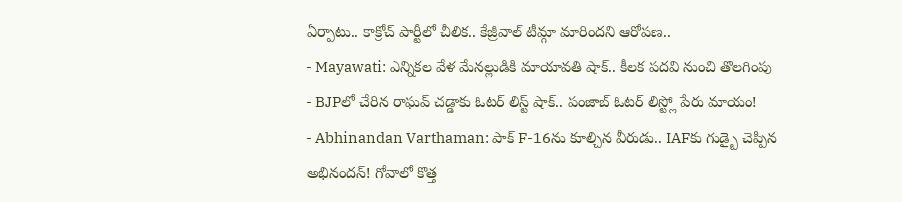ఏర్పాటు.. కాక్రోచ్ పార్టీలో చీలిక.. కేజ్రీవాల్ టీమ్గా మారిందని ఆరోపణ..
- Mayawati: ఎన్నికల వేళ మేనల్లుడికి మాయావతి షాక్.. కీలక పదవి నుంచి తొలగింపు
- BJPలో చేరిన రాఘవ్ చడ్డాకు ఓటర్ లిస్ట్ షాక్.. పంజాబ్ ఓటర్ లిస్ట్లో పేరు మాయం!
- Abhinandan Varthaman: పాక్ F-16ను కూల్చిన వీరుడు.. IAFకు గుడ్బై చెప్పిన అభినందన్! గోవాలో కొత్త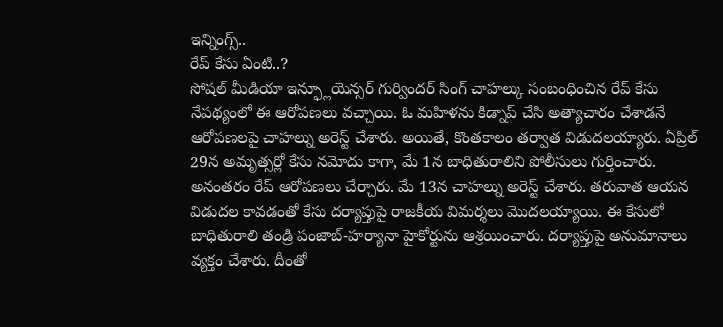ఇన్నింగ్స్..
రేప్ కేసు ఏంటి..?
సోషల్ మీడియా ఇన్ఫ్లూయెన్సర్ గుర్విందర్ సింగ్ చాహల్కు సంబంధించిన రేప్ కేసు నేపథ్యంలో ఈ ఆరోపణలు వచ్చాయి. ఓ మహిళను కిడ్నాప్ చేసి అత్యాచారం చేశాడనే ఆరోపణలపై చాహల్ను అరెస్ట్ చేశారు. అయితే, కొంతకాలం తర్వాత విడుదలయ్యారు. ఏప్రిల్ 29న అమృత్సర్లో కేసు నమోదు కాగా, మే 1న బాధితురాలిని పోలీసులు గుర్తించారు. అనంతరం రేప్ ఆరోపణలు చేర్చారు. మే 13న చాహల్ను అరెస్ట్ చేశారు. తరువాత ఆయన విడుదల కావడంతో కేసు దర్యాప్తుపై రాజకీయ విమర్శలు మొదలయ్యాయి. ఈ కేసులో బాధితురాలి తండ్రి పంజాబ్-హర్యానా హైకోర్టును ఆశ్రయించారు. దర్యాప్తుపై అనుమానాలు వ్యక్తం చేశారు. దీంతో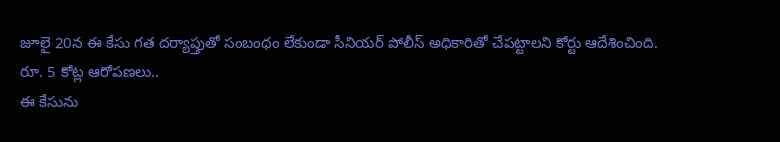జూలై 20న ఈ కేసు గత దర్యాప్తుతో సంబంధం లేకుండా సీనియర్ పోలీస్ అధికారితో చేపట్టాలని కోర్టు ఆదేశించింది.
రూ. 5 కోట్ల ఆరోపణలు..
ఈ కేసును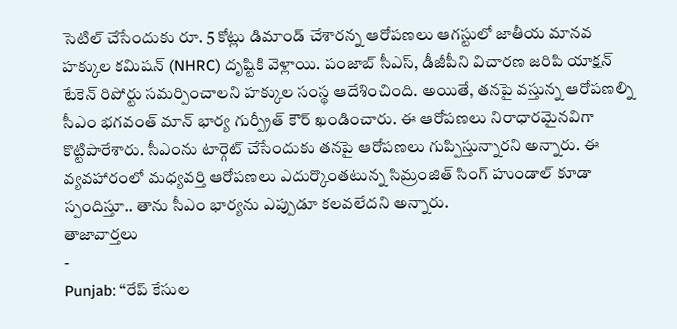సెటిల్ చేసేందుకు రూ. 5 కోట్లు డిమాండ్ చేశారన్న ఆరోపణలు ఆగస్టులో జాతీయ మానవ హక్కుల కమిషన్ (NHRC) దృష్టికి వెళ్లాయి. పంజాబ్ సీఎస్, డీజీపీని విచారణ జరిపి యాక్షన్ టేకెన్ రిపోర్టు సమర్పించాలని హక్కుల సంస్థ ఆదేశించింది. అయితే, తనపై వస్తున్న ఆరోపణల్ని సీఎం భగవంత్ మాన్ భార్య గుర్ప్రీత్ కౌర్ ఖండించారు. ఈ ఆరోపణలు నిరాధారమైనవిగా కొట్టిపారేశారు. సీఎంను టార్గెట్ చేసేందుకు తనపై ఆరోపణలు గుప్పిస్తున్నారని అన్నారు. ఈ వ్యవహారంలో మధ్యవర్తి ఆరోపణలు ఎదుర్కొంతటున్న సిమ్రంజిత్ సింగ్ హుండాల్ కూడా స్పందిస్తూ.. తాను సీఎం భార్యను ఎప్పుడూ కలవలేదని అన్నారు.
తాజావార్తలు
-
Punjab: ‘‘రేప్ కేసుల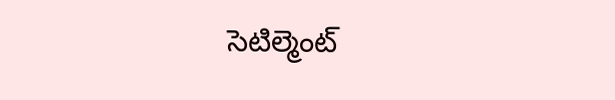సెటిల్మెంట్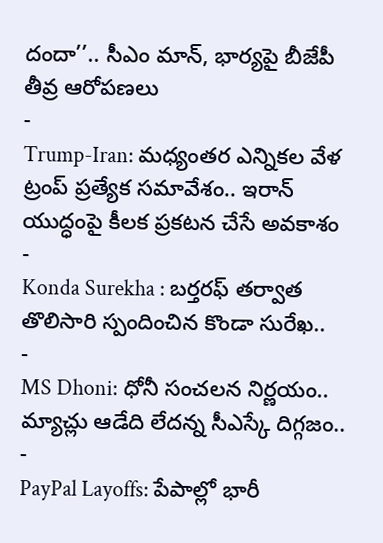దందా’’.. సీఎం మాన్, భార్యపై బీజేపీ తీవ్ర ఆరోపణలు
-
Trump-Iran: మధ్యంతర ఎన్నికల వేళ ట్రంప్ ప్రత్యేక సమావేశం.. ఇరాన్ యుద్ధంపై కీలక ప్రకటన చేసే అవకాశం
-
Konda Surekha : బర్తరఫ్ తర్వాత తొలిసారి స్పందించిన కొండా సురేఖ..
-
MS Dhoni: ధోనీ సంచలన నిర్ణయం.. మ్యాచ్లు ఆడేది లేదన్న సీఎస్కే దిగ్గజం..
-
PayPal Layoffs: పేపాల్లో భారీ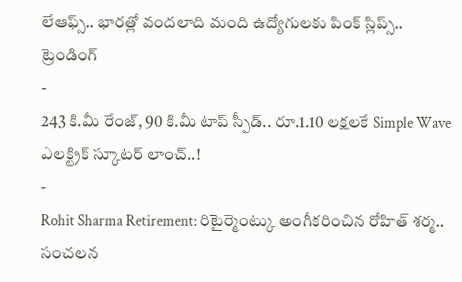లేఆఫ్స్.. భారత్లో వందలాది మంది ఉద్యోగులకు పింక్ స్లిప్స్..
ట్రెండింగ్
-
243 కి.మీ రేంజ్, 90 కి.మీ టాప్ స్పీడ్.. రూ.1.10 లక్షలకే Simple Wave ఎలక్ట్రిక్ స్కూటర్ లాంచ్..!
-
Rohit Sharma Retirement: రిటైర్మెంట్కు అంగీకరించిన రోహిత్ శర్మ.. సంచలన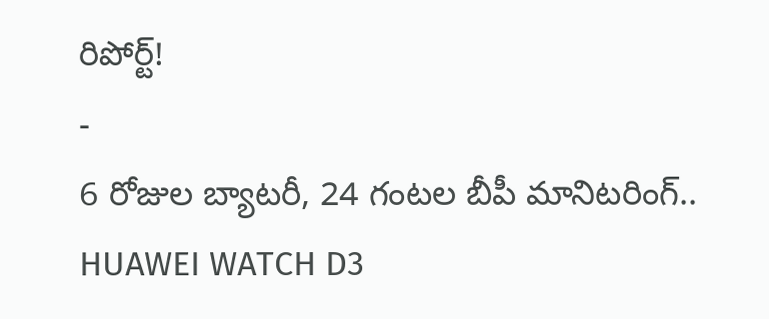రిపోర్ట్!
-
6 రోజుల బ్యాటరీ, 24 గంటల బీపీ మానిటరింగ్.. HUAWEI WATCH D3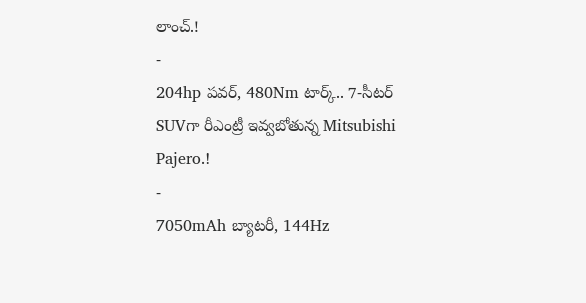లాంచ్.!
-
204hp పవర్, 480Nm టార్క్.. 7-సీటర్ SUVగా రీఎంట్రీ ఇవ్వబోతున్న Mitsubishi Pajero.!
-
7050mAh బ్యాటరీ, 144Hz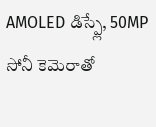AMOLED డిస్ప్లే, 50MP సోనీ కెమెరాతో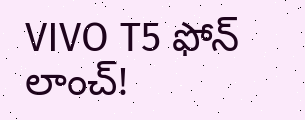VIVO T5 ఫోన్ లాంచ్!